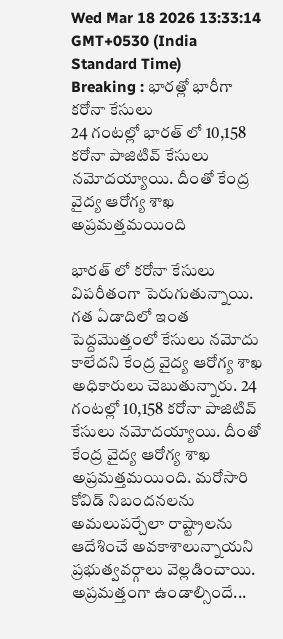Wed Mar 18 2026 13:33:14 GMT+0530 (India Standard Time)
Breaking : భారత్లో భారీగా కరోనా కేసులు
24 గంటల్లో భారత్ లో 10,158 కరోనా పాజిటివ్ కేసులు నమోదయ్యాయి. దీంతో కేంద్ర వైద్య ఆరోగ్య శాఖ అప్రమత్తమయింది

భారత్ లో కరోనా కేసులు విపరీతంగా పెరుగుతున్నాయి. గత ఏడాదిలో ఇంత పెద్దమొత్తంలో కేసులు నమోదు కాలేదని కేంద్ర వైద్య ఆరోగ్య శాఖ అధికారులు చెబుతున్నారు. 24 గంటల్లో 10,158 కరోనా పాజిటివ్ కేసులు నమోదయ్యాయి. దీంతో కేంద్ర వైద్య ఆరోగ్య శాఖ అప్రమత్తమయింది. మరోసారి కోవిడ్ నిబందనలను అమలుపర్చేలా రాష్ట్రాలను ఆదేశించే అవకాశాలున్నాయని ప్రభుత్వవర్గాలు వెల్లడించాయి.
అప్రమత్తంగా ఉండాల్సిందే...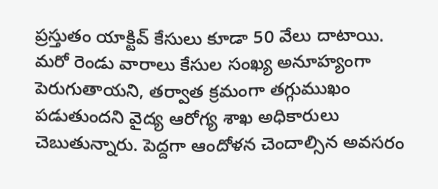ప్రస్తుతం యాక్టివ్ కేసులు కూడా 50 వేలు దాటాయి. మరో రెండు వారాలు కేసుల సంఖ్య అనూహ్యంగా పెరుగుతాయని, తర్వాత క్రమంగా తగ్గుముఖం పడుతుందని వైద్య ఆరోగ్య శాఖ అధికారులు చెబుతున్నారు. పెద్దగా ఆందోళన చెందాల్సిన అవసరం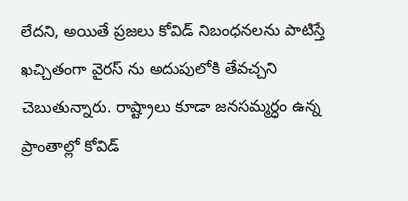లేదని, అయితే ప్రజలు కోవిడ్ నిబంధనలను పాటిస్తే ఖచ్చితంగా వైరస్ ను అదుపులోకి తేవచ్చని చెబుతున్నారు. రాష్ట్రాలు కూడా జనసమ్మర్ధం ఉన్న ప్రాంతాల్లో కోవిడ్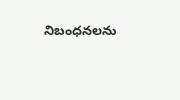నిబంధనలను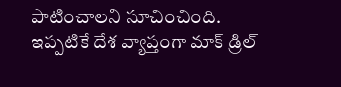పాటించాలని సూచించింది. ఇప్పటికే దేశ వ్యాప్తంగా మాక్ డ్రిల్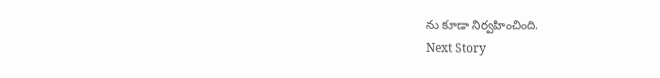ను కూడా నిర్వహించింది.
Next Story